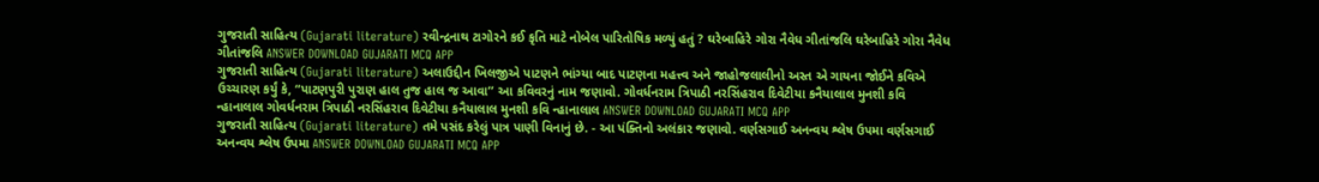ગુજરાતી સાહિત્ય (Gujarati literature) રવીન્દ્રનાથ ટાગોરને કઈ કૃતિ માટે નોબેલ પારિતોષિક મળ્યું હતું ? ઘરેબાહિરે ગોરા નૈવેધ ગીતાંજલિ ઘરેબાહિરે ગોરા નૈવેધ ગીતાંજલિ ANSWER DOWNLOAD GUJARATI MCQ APP
ગુજરાતી સાહિત્ય (Gujarati literature) અલાઉદ્દીન ખિલજીએ પાટણને ભાંગ્યા બાદ પાટણના મહત્ત્વ અને જાહોજલાલીનો અસ્ત એ ગાયના જોઈને કવિએ ઉચ્ચારણ કર્યું કે, “પાટણપુરી પુરાણ હાલ તુજ હાલ જ આવા’’ આ કવિવરનું નામ જણાવો. ગોવર્ધનરામ ત્રિપાઠી નરસિંહરાવ દિવેટીયા કનૈયાલાલ મુનશી કવિ ન્હાનાલાલ ગોવર્ધનરામ ત્રિપાઠી નરસિંહરાવ દિવેટીયા કનૈયાલાલ મુનશી કવિ ન્હાનાલાલ ANSWER DOWNLOAD GUJARATI MCQ APP
ગુજરાતી સાહિત્ય (Gujarati literature) તમે પસંદ કરેલું પાત્ર પાણી વિનાનું છે. - આ પંક્તિનો અલંકાર જણાવો. વર્ણસગાઈ અનન્વય શ્લેષ ઉપમા વર્ણસગાઈ અનન્વય શ્લેષ ઉપમા ANSWER DOWNLOAD GUJARATI MCQ APP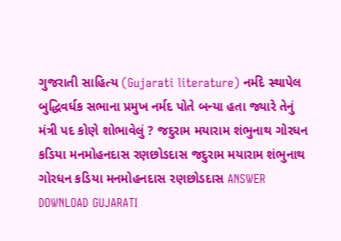ગુજરાતી સાહિત્ય (Gujarati literature) નર્મદે સ્થાપેલ બુદ્ધિવર્ધક સભાના પ્રમુખ નર્મદ પોતે બન્યા હતા જ્યારે તેનું મંત્રી પદ કોણે શોભાવેલું ? જદુરામ મયારામ શંભુનાથ ગોરધન કડિયા મનમોહનદાસ રણછોડદાસ જદુરામ મયારામ શંભુનાથ ગોરધન કડિયા મનમોહનદાસ રણછોડદાસ ANSWER DOWNLOAD GUJARATI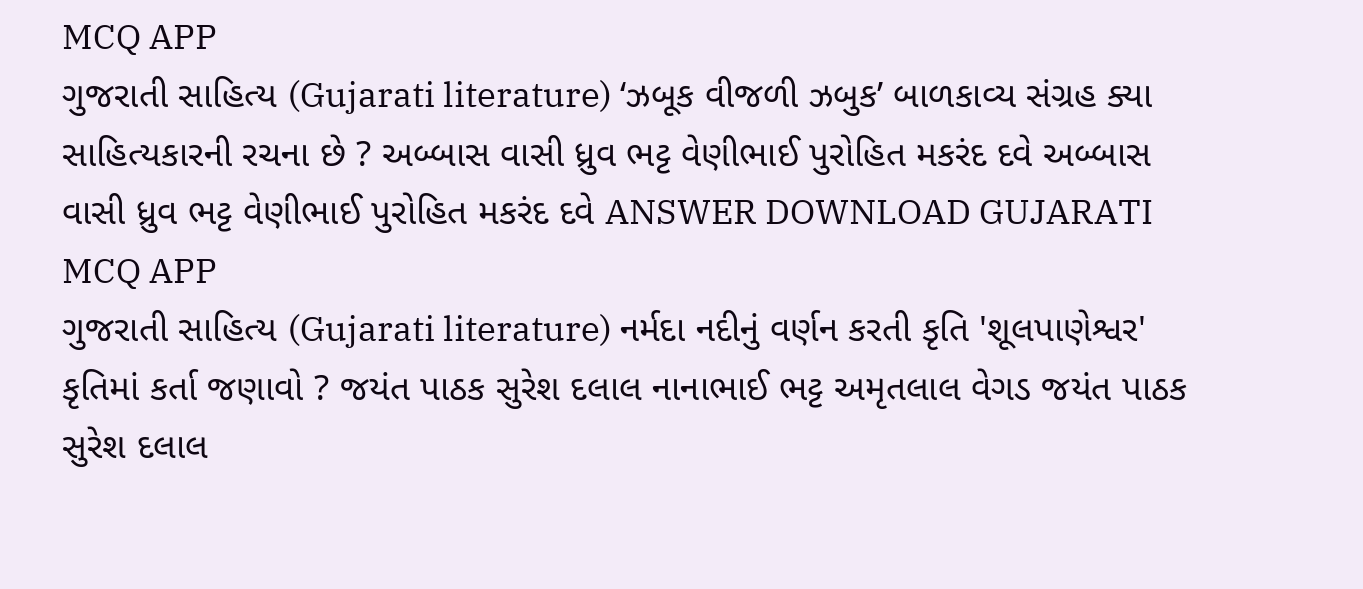MCQ APP
ગુજરાતી સાહિત્ય (Gujarati literature) ‘ઝબૂક વીજળી ઝબુક’ બાળકાવ્ય સંગ્રહ ક્યા સાહિત્યકારની રચના છે ? અબ્બાસ વાસી ધ્રુવ ભટ્ટ વેણીભાઈ પુરોહિત મકરંદ દવે અબ્બાસ વાસી ધ્રુવ ભટ્ટ વેણીભાઈ પુરોહિત મકરંદ દવે ANSWER DOWNLOAD GUJARATI MCQ APP
ગુજરાતી સાહિત્ય (Gujarati literature) નર્મદા નદીનું વર્ણન કરતી કૃતિ 'શૂલપાણેશ્વર' કૃતિમાં કર્તા જણાવો ? જયંત પાઠક સુરેશ દલાલ નાનાભાઈ ભટ્ટ અમૃતલાલ વેગડ જયંત પાઠક સુરેશ દલાલ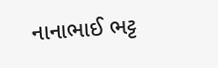નાનાભાઈ ભટ્ટ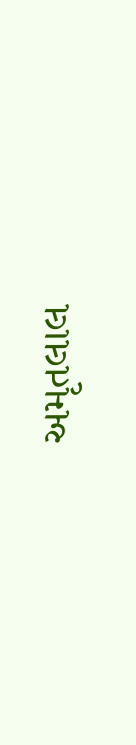અમૃતલાલ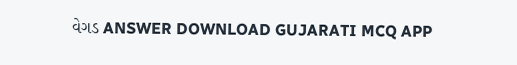વેગડ ANSWER DOWNLOAD GUJARATI MCQ APP